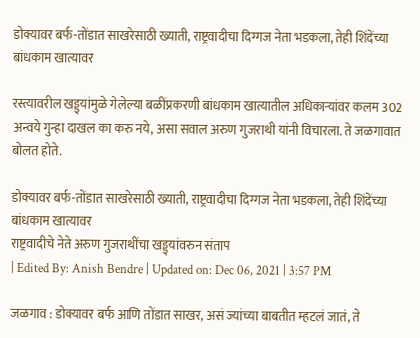डोक्यावर बर्फ-तोंडात साखरेसाठी ख्याती, राष्ट्रवादीचा दिग्गज नेता भडकला, तेही शिंदेंच्या बांधकाम खात्यावर

रस्त्यावरील खड्ड्यांमुळे गेलेल्या बळींप्रकरणी बांधकाम खात्यातील अधिकाऱ्यांवर कलम 302 अन्वये गुन्हा दाखल का करु नये, असा सवाल अरुण गुजराथी यांनी विचारला. ते जळगावात बोलत होते.

डोक्यावर बर्फ-तोंडात साखरेसाठी ख्याती, राष्ट्रवादीचा दिग्गज नेता भडकला, तेही शिंदेंच्या बांधकाम खात्यावर
राष्ट्रवादीचे नेते अरुण गुजराथींचा खड्ड्यांवरुन संताप
| Edited By: Anish Bendre | Updated on: Dec 06, 2021 | 3:57 PM

जळगाव : डोक्यावर बर्फ आणि तोंडात साखर, असं ज्यांच्या बाबतीत म्हटलं जातं, ते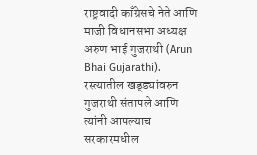राष्ट्रवादी काँग्रेसचे नेते आणि माजी विधानसभा अध्यक्ष अरुण भाई गुजराथी (Arun Bhai Gujarathi). रस्त्यातील खड्ड्यांवरुन गुजराथी संतापले आणि त्यांनी आपल्याच सरकारमधील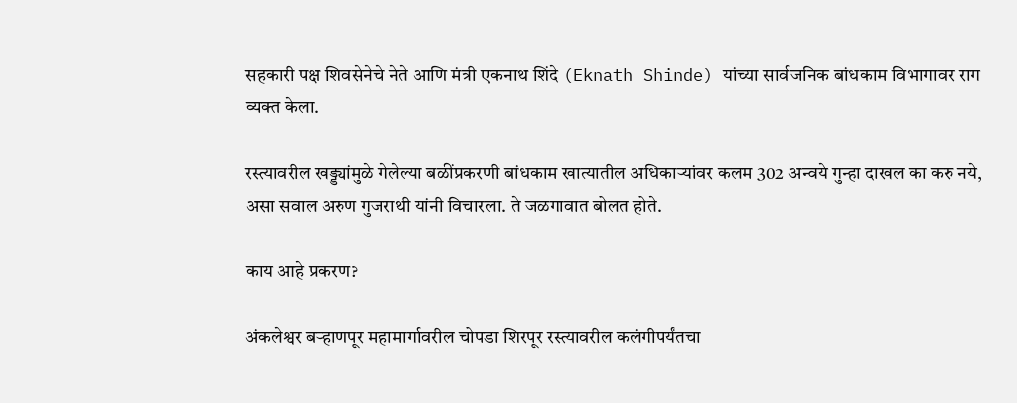सहकारी पक्ष शिवसेनेचे नेते आणि मंत्री एकनाथ शिंदे (Eknath Shinde) यांच्या सार्वजनिक बांधकाम विभागावर राग व्यक्त केला.

रस्त्यावरील खड्ड्यांमुळे गेलेल्या बळींप्रकरणी बांधकाम खात्यातील अधिकाऱ्यांवर कलम 302 अन्वये गुन्हा दाखल का करु नये, असा सवाल अरुण गुजराथी यांनी विचारला. ते जळगावात बोलत होते.

काय आहे प्रकरण?

अंकलेश्वर बऱ्हाणपूर महामार्गावरील चोपडा शिरपूर रस्त्यावरील कलंगीपर्यंतचा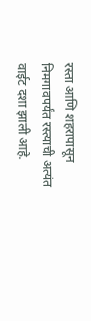रस्ता आणि शहरापासून निमगावपर्यंत रस्त्याची अत्यंत वाईट दशा झाली आहे.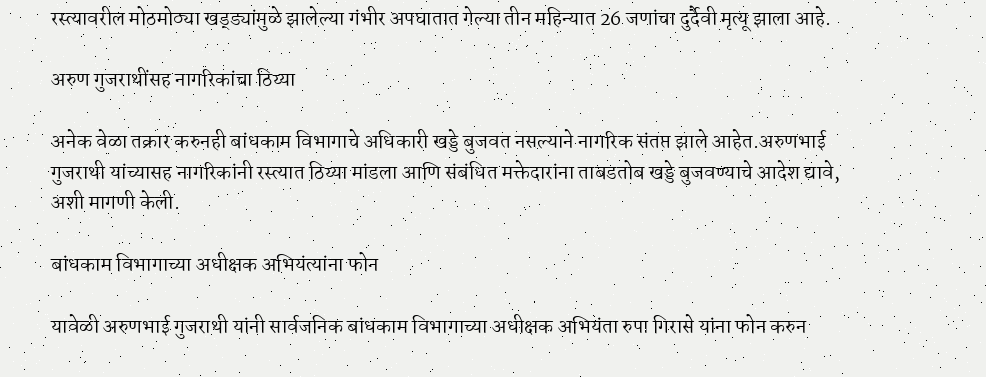रस्त्यावरील मोठमोठ्या खड्ड्यांमुळे झालेल्या गंभीर अपघातात गेल्या तीन महिन्यात 26 जणांचा दुर्दैवी मृत्यू झाला आहे.

अरुण गुजराथींसह नागरिकांचा ठिय्या

अनेक वेळा तक्रार करुनही बांधकाम विभागाचे अधिकारी खड्डे बुजवत नसल्याने नागरिक संतप्त झाले आहेत.अरुणभाई गुजराथी यांच्यासह नागरिकांनी रस्त्यात ठिय्या मांडला आणि संबंधित मक्तेदारांना ताबडतोब खड्डे बुजवण्याचे आदेश द्यावे, अशी मागणी केली.

बांधकाम विभागाच्या अधीक्षक अभियंत्यांना फोन

यावेळी अरुणभाई गुजराथी यांनी सार्वजनिक बांधकाम विभागाच्या अधीक्षक अभियंता रुपा गिरासे यांना फोन करुन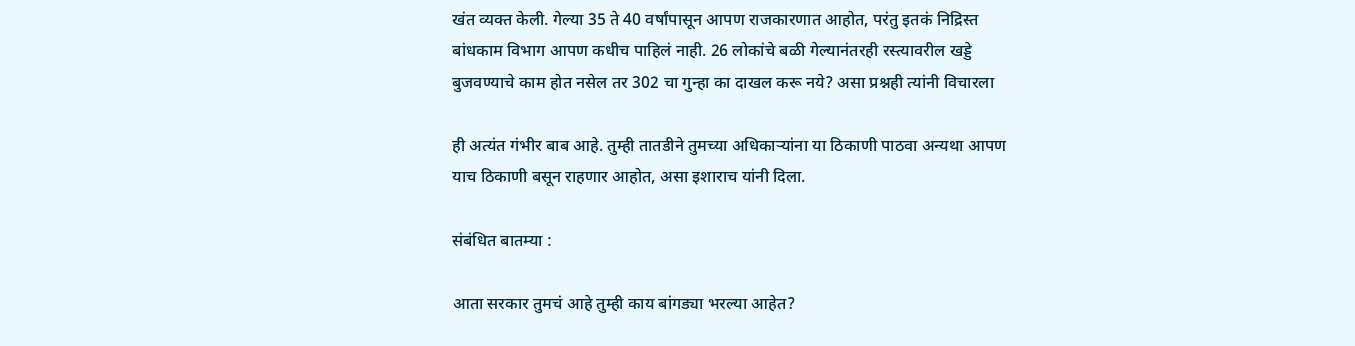खंत व्यक्त केली. गेल्या 35 ते 40 वर्षांपासून आपण राजकारणात आहोत, परंतु इतकं निद्रिस्त बांधकाम विभाग आपण कधीच पाहिलं नाही. 26 लोकांचे बळी गेल्यानंतरही रस्त्यावरील खड्डे बुजवण्याचे काम होत नसेल तर 302 चा गुन्हा का दाखल करू नये? असा प्रश्नही त्यांनी विचारला

ही अत्यंत गंभीर बाब आहे. तुम्ही तातडीने तुमच्या अधिकाऱ्यांना या ठिकाणी पाठवा अन्यथा आपण याच ठिकाणी बसून राहणार आहोत, असा इशाराच यांनी दिला.

संबंधित बातम्या :

आता सरकार तुमचं आहे तुम्ही काय बांगड्या भरल्या आहेत?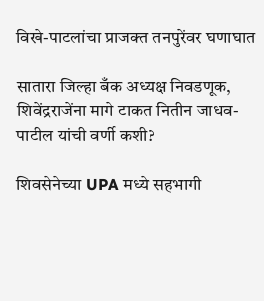विखे-पाटलांचा‌ प्राजक्त तनपुरेंवर घणाघात

सातारा जिल्हा बँक अध्यक्ष निवडणूक, शिवेंद्रराजेंना मागे टाकत नितीन जाधव-पाटील यांची वर्णी कशी?

शिवसेनेच्या UPA मध्ये सहभागी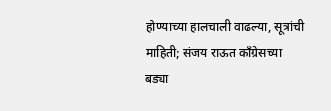होण्याच्या हालचाली वाढल्या, सूत्रांची माहिती; संजय राऊत काँग्रेसच्या बड्या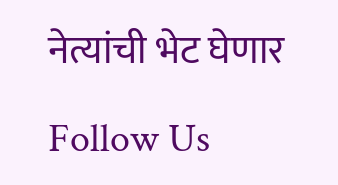नेत्यांची भेट घेणार

Follow Us